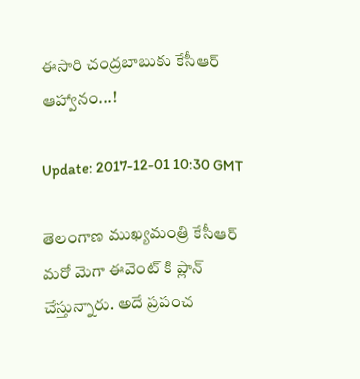ఈసారి చంద్రబాబుకు కేసీఆర్ ఆహ్వానం...!

Update: 2017-12-01 10:30 GMT

తెలంగాణ ముఖ్యమంత్రి కేసీఆర్ మరో మెగా ఈవెంట్ కి ప్లాన్ చేస్తున్నారు. అదే ప్రపంచ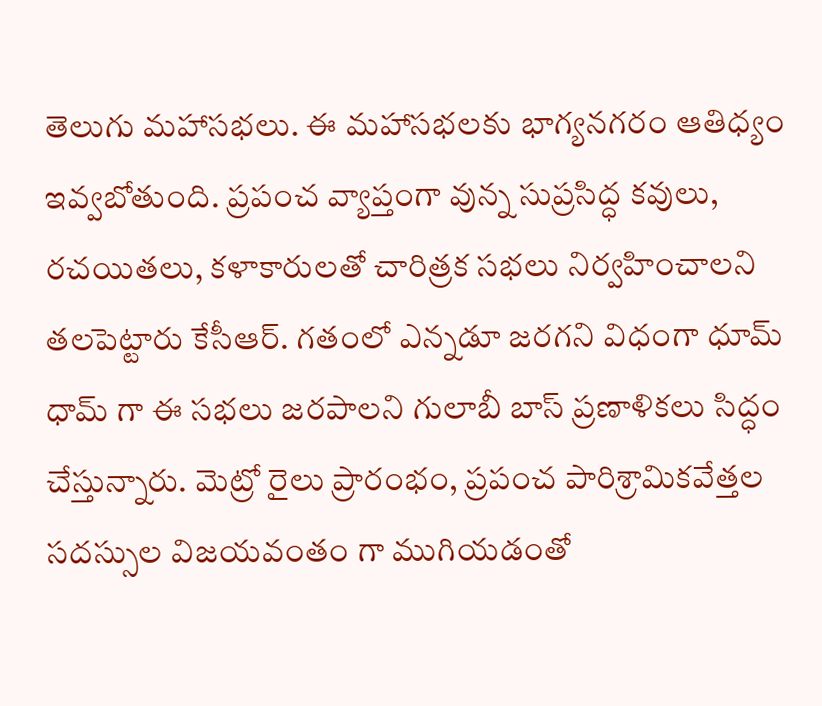తెలుగు మహాసభలు. ఈ మహాసభలకు భాగ్యనగరం ఆతిధ్యం ఇవ్వబోతుంది. ప్రపంచ వ్యాప్తంగా వున్న సుప్రసిద్ధ కవులు, రచయితలు, కళాకారులతో చారిత్రక సభలు నిర్వహించాలని తలపెట్టారు కేసీఆర్. గతంలో ఎన్నడూ జరగని విధంగా ధూమ్ ధామ్ గా ఈ సభలు జరపాలని గులాబీ బాస్ ప్రణాళికలు సిద్ధం చేస్తున్నారు. మెట్రో రైలు ప్రారంభం, ప్రపంచ పారిశ్రామికవేత్తల సదస్సుల విజయవంతం గా ముగియడంతో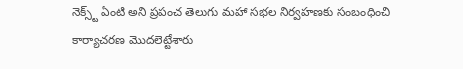నెక్స్ట్ ఏంటి అని ప్రపంచ తెలుగు మహా సభల నిర్వహణకు సంబంధించి కార్యాచరణ మొదలెట్టేశారు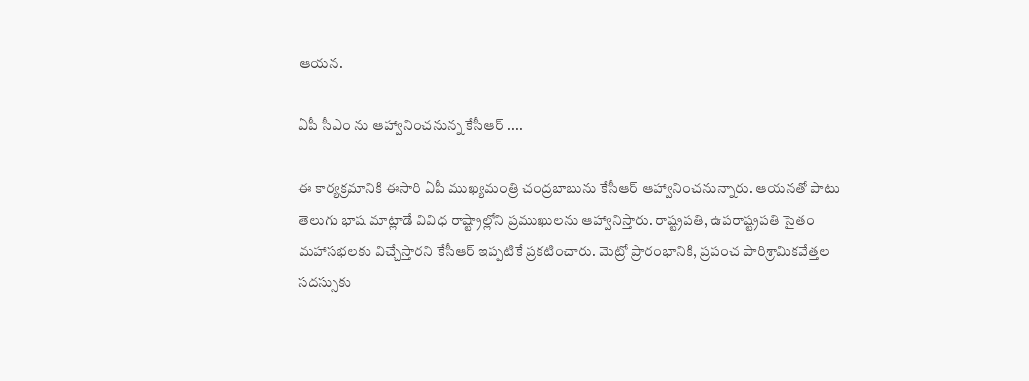ఆయన.

ఏపీ సీఎం ను ఆహ్వానించనున్న కేసీఆర్ ....

ఈ కార్యక్రమానికి ఈసారి ఏపీ ముఖ్యమంత్రి చంద్రబాబును కేసీఆర్ ఆహ్వానించనున్నారు. ఆయనతో పాటు తెలుగు భాష మాట్లాడే వివిధ రాష్ట్రాల్లోని ప్రముఖులను ఆహ్వానిస్తారు. రాష్ట్రపతి, ఉపరాష్ట్రపతి సైతం మహాసభలకు విచ్చేస్తారని కేసీఆర్ ఇప్పటికే ప్రకటించారు. మెట్రో ప్రారంభానికి, ప్రపంచ పారిశ్రామికవేత్తల సదస్సుకు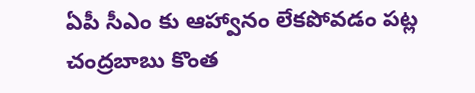ఏపీ సీఎం కు ఆహ్వానం లేకపోవడం పట్ల చంద్రబాబు కొంత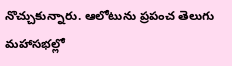నొచ్చుకున్నారు. ఆలోటును ప్రపంచ తెలుగు మహాసభల్లో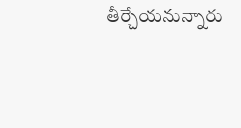తీర్చేయనున్నారు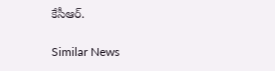కేసీఆర్.

Similar News